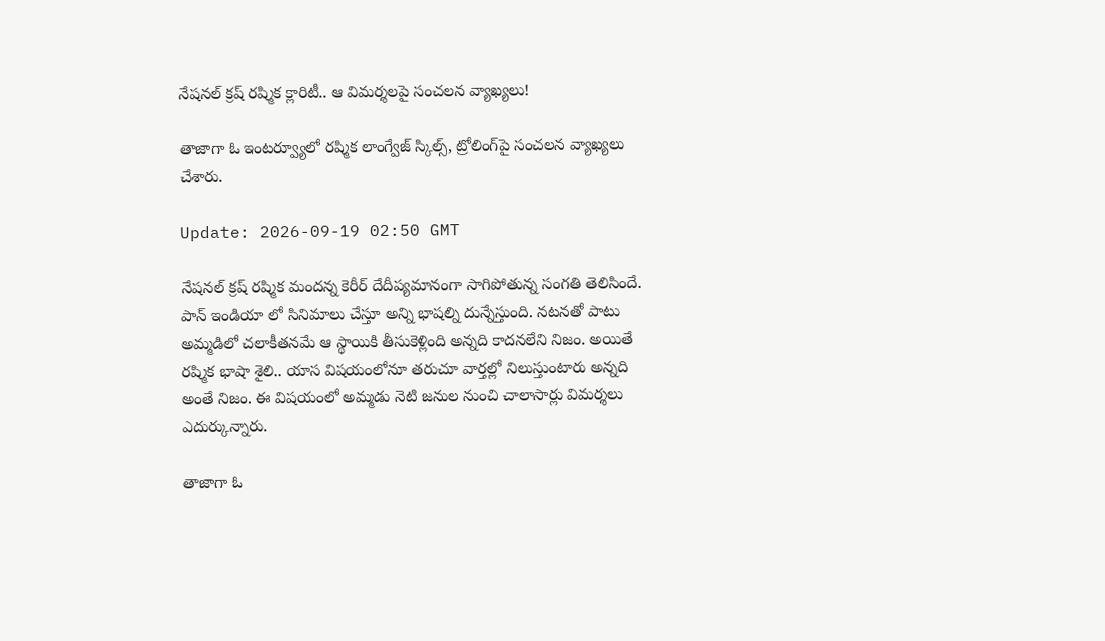నేషనల్ క్రష్ రష్మిక క్లారిటీ.. ఆ విమర్శలపై సంచలన వ్యాఖ్యలు!

తాజాగా ఓ ఇంటర్వ్యూలో ర‌ష్మిక‌ లాంగ్వేజ్ స్కిల్స్, ట్రోలింగ్‌పై సంచలన వ్యాఖ్యలు చేశారు.

Update: 2026-09-19 02:50 GMT

నేషనల్ క్రష్ రష్మిక మందన్న కెరీర్ దేదీప్య‌మానంగా సాగిపోతున్న సంగ‌తి తెలిసిందే. పాన్ ఇండియా లో సినిమాలు చేస్తూ అన్ని భాష‌ల్ని దున్నేస్తుంది. న‌ట‌న‌తో పాటు అమ్మ‌డిలో చ‌లాకీత‌న‌మే ఆ స్థాయికి తీసుకెళ్లింది అన్న‌ది కాద‌న‌లేని నిజం. అయితే ర‌ష్మిక భాషా శైలి.. యాస విషయంలోనూ త‌రుచూ వార్తల్లో నిలుస్తుంటారు అన్న‌ది అంతే నిజం. ఈ విష‌యంలో అమ్మ‌డు నెటి జ‌నుల నుంచి చాలాసార్లు విమ‌ర్శ‌లు ఎదుర్కున్నారు.

తాజాగా ఓ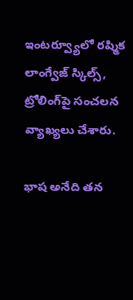ఇంటర్వ్యూలో ర‌ష్మిక‌ లాంగ్వేజ్ స్కిల్స్, ట్రోలింగ్‌పై సంచలన వ్యాఖ్యలు చేశారు.

భాష అనేది తన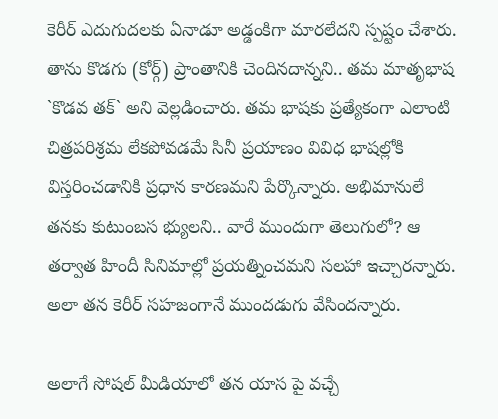కెరీర్ ఎదుగుదలకు ఏనాడూ అడ్డంకిగా మారలేదని స్పష్టం చేశారు. తాను కొడగు (కోర్గ్) ప్రాంతానికి చెందినదాన్నని.. తమ మాతృభాష `కొడవ తక్` అని వెల్లడించారు. తమ భాషకు ప్రత్యేకంగా ఎలాంటి చిత్రపరిశ్రమ లేకపోవడమే సినీ ప్రయాణం వివిధ భాషల్లోకి విస్తరించడానికి ప్రధాన కారణమని పేర్కొన్నారు. అభిమానులే తనకు కుటుంబస భ్యులని.. వారే ముందుగా తెలుగులో? ఆ తర్వాత హిందీ సినిమాల్లో ప్రయత్నించమని సలహా ఇచ్చార‌న్నారు. అలా తన కెరీర్ సహజంగానే ముందడుగు వేసింద‌న్నారు.

అలాగే సోషల్ మీడియాలో తన యాస పై వచ్చే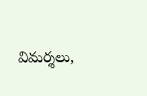విమర్శలు,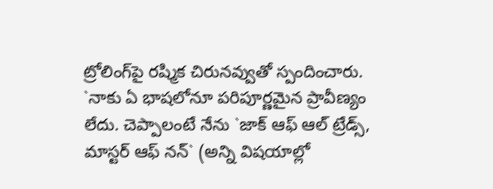ట్రోలింగ్‌పై రష్మిక చిరునవ్వుతో స్పందించారు. `నాకు ఏ భాషలోనూ పరిపూర్ణమైన ప్రావీణ్యం లేదు. చెప్పాలంటే నేను `జాక్ ఆఫ్ ఆల్ ట్రేడ్స్, మాస్టర్ ఆఫ్ నన్` (అన్ని విషయాల్లో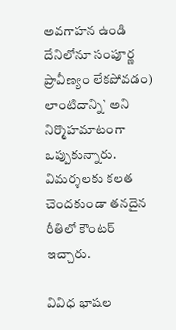అవగాహన ఉండి దేనిలోనూ సంపూర్ణ ప్రావీణ్యం లేకపోవడం) లాంటిదాన్ని` అని నిర్మొహమాటంగా ఒప్పుకున్నారు. విమర్శలకు కలత చెందకుండా తనదైన రీతిలో కౌంటర్ ఇచ్చారు.

వివిధ భాషల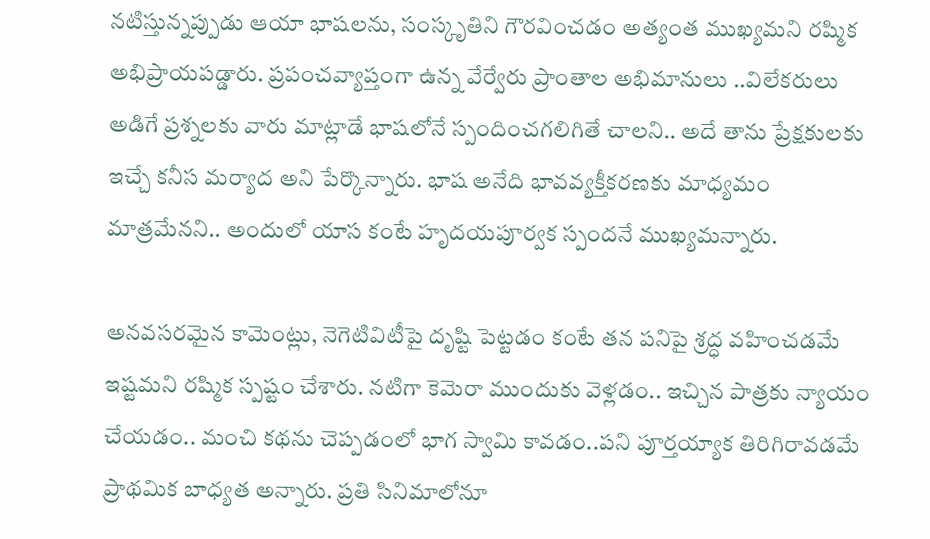నటిస్తున్నప్పుడు ఆయా భాషలను, సంస్కృతిని గౌరవించడం అత్యంత ముఖ్యమని రష్మిక అభిప్రాయపడ్డారు. ప్రపంచవ్యాప్తంగా ఉన్న వేర్వేరు ప్రాంతాల అభిమానులు ..విలేకరులు అడిగే ప్రశ్నలకు వారు మాట్లాడే భాషలోనే స్పందించగలిగితే చాలని.. అదే తాను ప్రేక్షకులకు ఇచ్చే కనీస మర్యాద అని పేర్కొన్నారు. భాష అనేది భావవ్యక్తీకరణకు మాధ్యమం మాత్రమేనని.. అందులో యాస కంటే హృదయపూర్వక స్పందనే ముఖ్యమన్నారు.

అనవసరమైన కామెంట్లు, నెగెటివిటీపై దృష్టి పెట్టడం కంటే తన పనిపై శ్రద్ధ వహించడమే ఇష్టమని రష్మిక స్పష్టం చేశారు. నటిగా కెమెరా ముందుకు వెళ్లడం.. ఇచ్చిన పాత్రకు న్యాయం చేయ‌డం.. మంచి కథను చెప్పడంలో భాగ స్వామి కావడం..పని పూర్తయ్యాక తిరిగిరావడమే ప్రాథమిక బాధ్యత అన్నారు. ప్రతి సినిమాలోనూ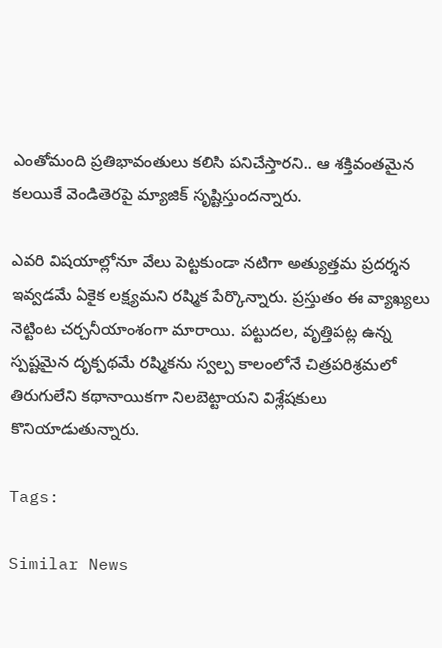ఎంతోమంది ప్రతిభావంతులు కలిసి పనిచేస్తారని.. ఆ శక్తివంతమైన కలయికే వెండితెరపై మ్యాజిక్ సృష్టిస్తుందన్నారు.

ఎవరి విష‌యాల్లోనూ వేలు పెట్టకుండా నటిగా అత్యుత్తమ ప్రదర్శన ఇవ్వడమే ఏకైక లక్ష్యమని రష్మిక పేర్కొన్నారు. ప్రస్తుతం ఈ వ్యాఖ్య‌లు నెట్టింట చర్చనీయాంశంగా మారాయి. పట్టుదల, వృత్తిపట్ల ఉన్న స్పష్టమైన దృక్పథమే రష్మికను స్వల్ప కాలంలోనే చిత్రపరిశ్రమలో తిరుగులేని కథానాయికగా నిలబెట్టాయని విశ్లేషకులు కొనియాడుతున్నారు.

Tags:

Similar News